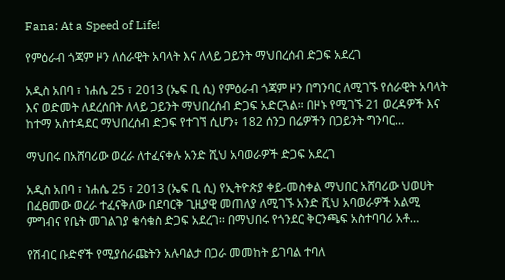Fana: At a Speed of Life!

የምዕራብ ጎጃም ዞን ለሰራዊት አባላት እና ለላይ ጋይንት ማህበረሰብ ድጋፍ አደረገ

አዲስ አበባ ፣ ነሐሴ 25 ፣ 2013 (ኤፍ ቢ ሲ) የምዕራብ ጎጃም ዞን በግንባር ለሚገኙ የሰራዊት አባላት እና ወድመት ለደረሰበት ለላይ ጋይንት ማህበረሰብ ድጋፍ አድርጓል። በዞኑ የሚገኙ 21 ወረዳዎች እና ከተማ አስተዳደር ማህበረሰብ ድጋፍ የተገኘ ሲሆን፥ 182 ሰንጋ በሬዎችን በጋይንት ግንባር…

ማህበሩ በአሸባሪው ወረራ ለተፈናቀሉ አንድ ሺህ አባወራዎች ድጋፍ አደረገ

አዲስ አበባ ፣ ነሐሴ 25 ፣ 2013 (ኤፍ ቢ ሲ) የኢትዮጵያ ቀይ-መስቀል ማህበር አሸባሪው ህወሀት በፈፀመው ወረራ ተፈናቅለው በደባርቅ ጊዚያዊ መጠለያ ለሚገኙ አንድ ሺህ አባወራዎች አልሚ ምግብና የቤት መገልገያ ቁሳቁስ ድጋፍ አደረገ፡፡ በማህበሩ የጎንደር ቅርንጫፍ አስተባባሪ አቶ…

የሽብር ቡድኖች የሚያሰራጩትን አሉባልታ በጋራ መመከት ይገባል ተባለ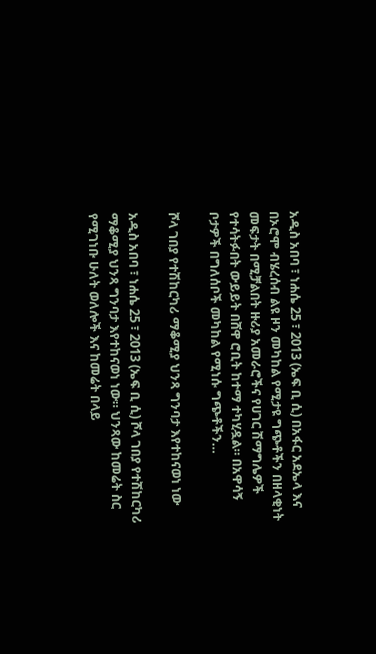አዲስ አበባ ፣ ነሐሴ 25 ፣ 2013 (ኤፍ ቢ ሲ) በአፋር አደኤላ እና በኦሮሞ ብሄረሰብ ልዩ ዞን መካከል የሚታዩ ግጭቶችን በዘላቂነት መፍታት በሚቻልበት ዙሪያ አመራሮችና የሀገር ሽማግሌዎች የተሳትፉበት ውይይት በሸዋ ሮቢት ከተማ ተካሂዷል። በአዋሳኝ ቦታዎች በግለሰቦች መካከል የሚነሱ ግጭቶችን…

ሾላ ገበያ የተሽከርካሪ ማቆሚያ ህንጻ ግንባታ እየተከናወነ ነው

አዲስ አበባ ፣ ነሐሴ 25 ፣ 2013 (ኤፍ ቢ ሲ) ሾላ ገበያ የተሽከርካሪ ማቆሚያ ህንጻ ግንባታ እየተከናወነ ነው። ህንጻው ከመሬት ስር የሚገነቡ ሁለት ወለሎች እና ከመሬት በላይ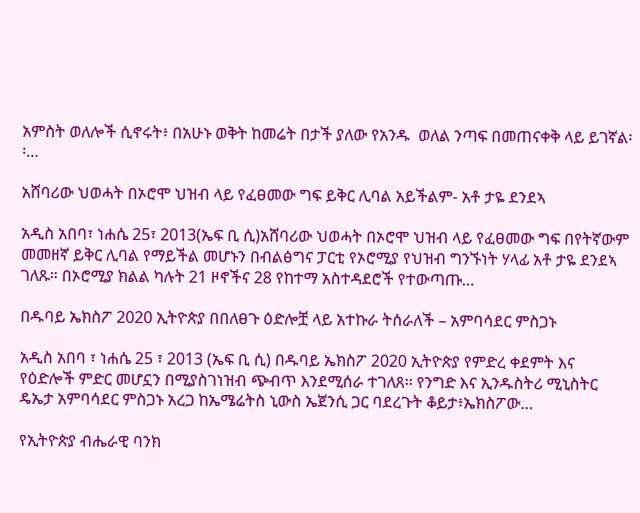አምስት ወለሎች ሲኖሩት፥ በአሁኑ ወቅት ከመሬት በታች ያለው የአንዱ  ወለል ንጣፍ በመጠናቀቅ ላይ ይገኛል፡፡…

አሸባሪው ህወሓት በኦሮሞ ህዝብ ላይ የፈፀመው ግፍ ይቅር ሊባል አይችልም- አቶ ታዬ ደንደኣ

አዲስ አበባ፣ ነሐሴ 25፣ 2013(ኤፍ ቢ ሲ)አሸባሪው ህወሓት በኦሮሞ ህዝብ ላይ የፈፀመው ግፍ በየትኛውም መመዘኛ ይቅር ሊባል የማይችል መሆኑን በብልፅግና ፓርቲ የኦሮሚያ የህዝብ ግንኙነት ሃላፊ አቶ ታዬ ደንደኣ ገለጹ። በኦሮሚያ ክልል ካሉት 21 ዞኖችና 28 የከተማ አስተዳደሮች የተውጣጡ…

በዱባይ ኤክስፖ 2020 ኢትዮጵያ በበለፀጉ ዕድሎቿ ላይ አተኩራ ትሰራለች – አምባሳደር ምስጋኑ

አዲስ አበባ ፣ ነሐሴ 25 ፣ 2013 (ኤፍ ቢ ሲ) በዱባይ ኤክስፖ 2020 ኢትዮጵያ የምድረ ቀደምት እና የዕድሎች ምድር መሆኗን በሚያስገነዝብ ጭብጥ እንደሚሰራ ተገለጸ፡፡ የንግድ እና ኢንዱስትሪ ሚኒስትር ዴኤታ አምባሳደር ምስጋኑ አረጋ ከኤሜሬትስ ኒውስ ኤጀንሲ ጋር ባደረጉት ቆይታ፥ኤክስፖው…

የኢትዮጵያ ብሔራዊ ባንክ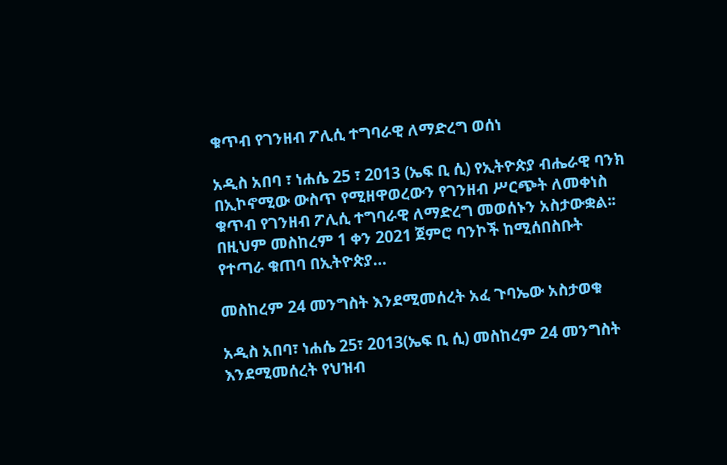ቁጥብ የገንዘብ ፖሊሲ ተግባራዊ ለማድረግ ወሰነ

አዲስ አበባ ፣ ነሐሴ 25 ፣ 2013 (ኤፍ ቢ ሲ) የኢትዮጵያ ብሔራዊ ባንክ በኢኮኖሚው ውስጥ የሚዘዋወረውን የገንዘብ ሥርጭት ለመቀነስ ቁጥብ የገንዘብ ፖሊሲ ተግባራዊ ለማድረግ መወሰኑን አስታውቋል፡፡ በዚህም መስከረም 1 ቀን 2021 ጀምሮ ባንኮች ከሚሰበስቡት የተጣራ ቁጠባ በኢትዮጵያ…

መስከረም 24 መንግስት እንደሚመሰረት አፈ ጉባኤው አስታወቁ

አዲስ አበባ፣ ነሐሴ 25፣ 2013(ኤፍ ቢ ሲ) መስከረም 24 መንግስት እንደሚመሰረት የህዝብ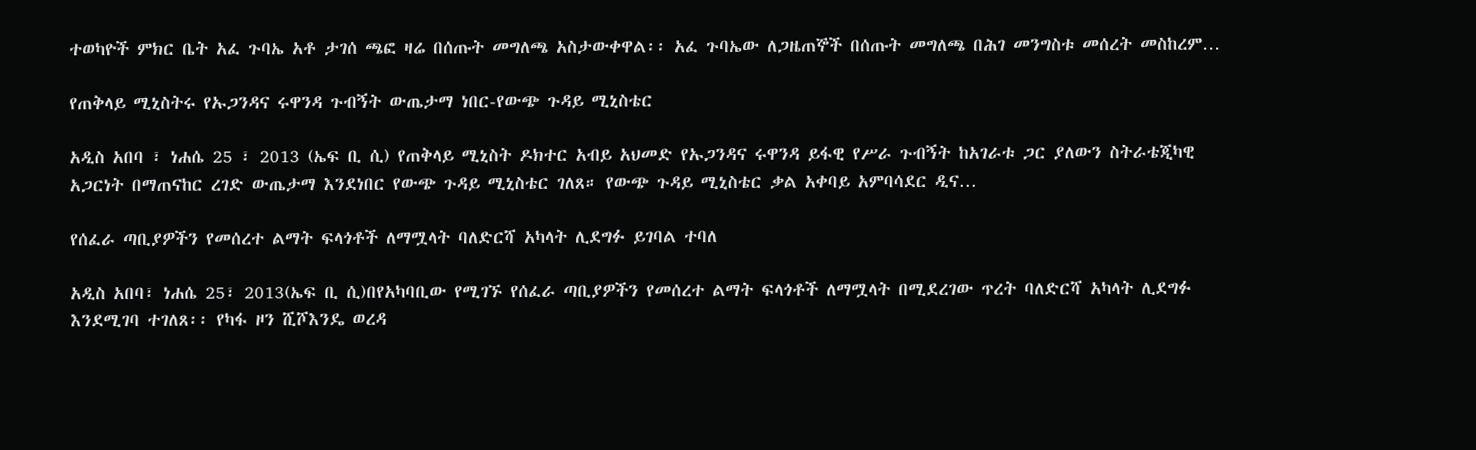ተወካዮች ምክር ቤት አፈ ጉባኤ አቶ ታገሰ ጫፎ ዛሬ በሰጡት መግለጫ አስታውቀዋል፡፡ አፈ ጉባኤው ለጋዜጠኞች በሰጡት መግለጫ በሕገ መንግስቱ መሰረት መስከረም…

የጠቅላይ ሚኒስትሩ የኡጋንዳና ሩዋንዳ ጉብኝት ውጤታማ ነበር-የውጭ ጉዳይ ሚኒስቴር

አዲስ አበባ ፣ ነሐሴ 25 ፣ 2013 (ኤፍ ቢ ሲ) የጠቅላይ ሚኒስት ዶክተር አብይ አህመድ የኡጋንዳና ሩዋንዳ ይፋዊ የሥራ ጉብኝት ከአገራቱ ጋር ያለውን ስትራቴጂካዊ አጋርነት በማጠናከር ረገድ ውጤታማ እንደነበር የውጭ ጉዳይ ሚኒስቴር ገለጸ። የውጭ ጉዳይ ሚኒስቴር ቃል አቀባይ አምባሳደር ዲና…

የሰፈራ ጣቢያዎችን የመሰረተ ልማት ፍላጎቶች ለማሟላት ባለድርሻ አካላት ሊደግፉ ይገባል ተባለ

አዲስ አበባ፣ ነሐሴ 25፣ 2013(ኤፍ ቢ ሲ)በየአካባቢው የሚገኙ የሰፈራ ጣቢያዎችን የመሰረተ ልማት ፍላጎቶች ለማሟላት በሚደረገው ጥረት ባለድርሻ አካላት ሊደግፉ እንደሚገባ ተገለጸ፡፡ የካፋ ዞን ሺሾእንዴ ወረዳ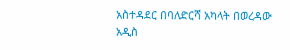አስተዳደር በባለድርሻ አካላት በወረዳው አዲስ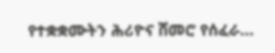የተቋቋሙትን ሕሪዮና ሸመሮ የሰፈራ…